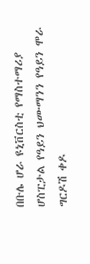በቡሌ ሆራ ዩኒቨርስቲ የማስተማሪያ ሆስፒታል የዓይን ህሙማንን የዓይን ሞራ ግርዶሽ ቀዶ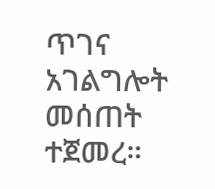ጥገና አገልግሎት መሰጠት ተጀመረ።